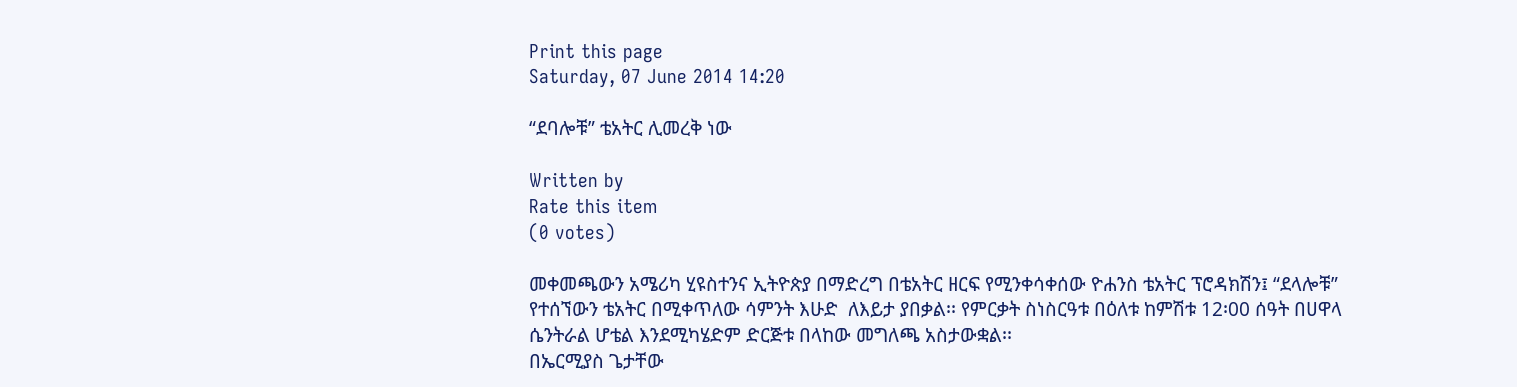Print this page
Saturday, 07 June 2014 14:20

“ደባሎቹ” ቴአትር ሊመረቅ ነው

Written by
Rate this item
(0 votes)

መቀመጫውን አሜሪካ ሂዩስተንና ኢትዮጵያ በማድረግ በቴአትር ዘርፍ የሚንቀሳቀሰው ዮሐንስ ቴአትር ፕሮዳክሽን፤ “ደላሎቹ” የተሰኘውን ቴአትር በሚቀጥለው ሳምንት እሁድ  ለእይታ ያበቃል፡፡ የምርቃት ስነስርዓቱ በዕለቱ ከምሽቱ 12፡00 ሰዓት በሀዋላ ሴንትራል ሆቴል እንደሚካሄድም ድርጅቱ በላከው መግለጫ አስታውቋል፡፡
በኤርሚያስ ጌታቸው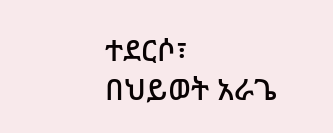ተደርሶ፣ በህይወት አራጌ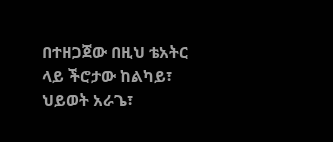በተዘጋጀው በዚህ ቴአትር ላይ ችሮታው ከልካይ፣ ህይወት አራጌ፣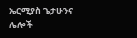ኤርሚያስ ጌታሁንና ሌሎች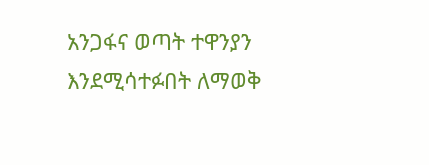አንጋፋና ወጣት ተዋንያን እንደሚሳተፉበት ለማወቅ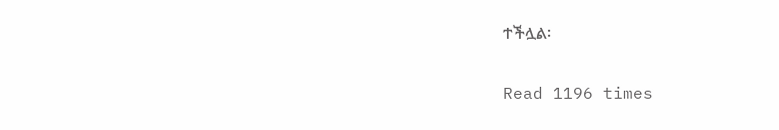ተችሏል፡

Read 1196 times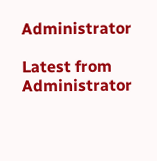Administrator

Latest from Administrator